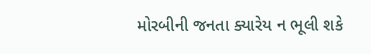મોરબીની જનતા ક્યારેય ન ભૂલી શકે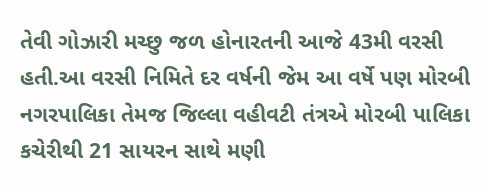તેવી ગોઝારી મચ્છુ જળ હોનારતની આજે 43મી વરસી હતી.આ વરસી નિમિતે દર વર્ષની જેમ આ વર્ષે પણ મોરબી નગરપાલિકા તેમજ જિલ્લા વહીવટી તંત્રએ મોરબી પાલિકા કચેરીથી 21 સાયરન સાથે મણી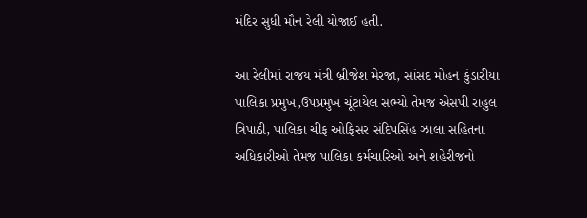મંદિર સુધી મૌન રેલી યોજાઈ હતી.

આ રેલીમાં રાજય મંત્રી બ્રીજેશ મેરજા, સાંસદ મોહન કુંડારીયા પાલિકા પ્રમુખ,ઉપપ્રમુખ ચૂંટાયેલ સભ્યો તેમજ એસપી રાહુલ ત્રિપાઠી, પાલિકા ચીફ ઓફિસર સંદિપસિંહ ઝાલા સહિતના અધિકારીઓ તેમજ પાલિકા કર્મચારિઓ અને શહેરીજનો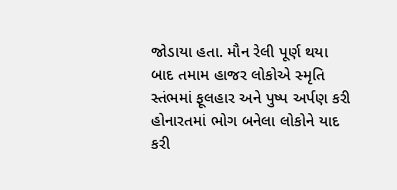જોડાયા હતા. મૌન રેલી પૂર્ણ થયા બાદ તમામ હાજર લોકોએ સ્મૃતિ સ્તંભમાં ફૂલહાર અને પુષ્પ અર્પણ કરી હોનારતમાં ભોગ બનેલા લોકોને યાદ કરી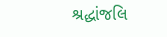શ્રદ્ધાંજલિ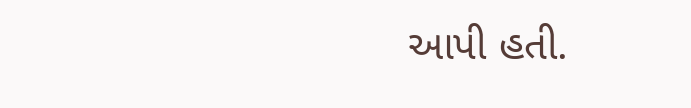આપી હતી.